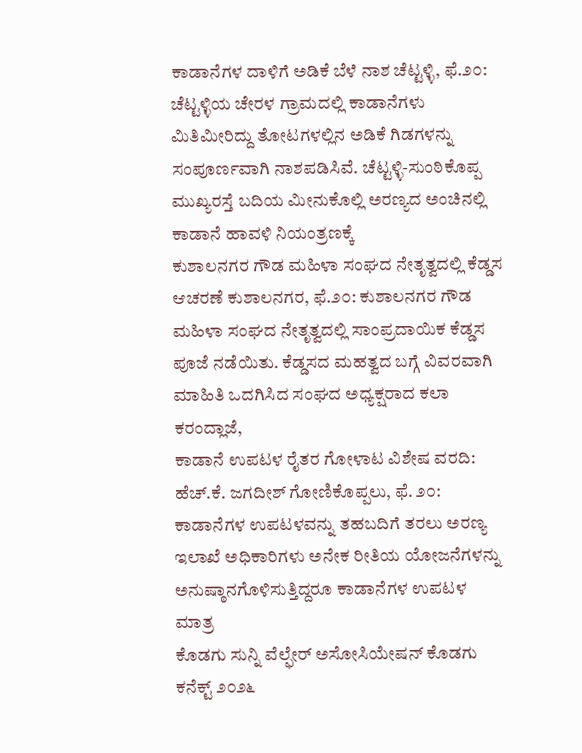ಕಾಡಾನೆಗಳ ದಾಳಿಗೆ ಅಡಿಕೆ ಬೆಳೆ ನಾಶ ಚೆಟ್ಟಳ್ಳಿ, ಫೆ.೨೦: ಚೆಟ್ಟಳ್ಳಿಯ ಚೇರಳ ಗ್ರಾಮದಲ್ಲಿ ಕಾಡಾನೆಗಳು ಮಿತಿಮೀರಿದ್ದು ತೋಟಗಳಲ್ಲಿನ ಅಡಿಕೆ ಗಿಡಗಳನ್ನು ಸಂಪೂರ್ಣವಾಗಿ ನಾಶಪಡಿಸಿವೆ. ಚೆಟ್ಟಳ್ಳಿ-ಸುಂಠಿಕೊಪ್ಪ ಮುಖ್ಯರಸ್ತೆ ಬದಿಯ ಮೀನುಕೊಲ್ಲಿ ಅರಣ್ಯದ ಅಂಚಿನಲ್ಲಿ ಕಾಡಾನೆ ಹಾವಳಿ ನಿಯಂತ್ರಣಕ್ಕೆ
ಕುಶಾಲನಗರ ಗೌಡ ಮಹಿಳಾ ಸಂಘದ ನೇತೃತ್ವದಲ್ಲಿ ಕೆಡ್ಡಸ ಆಚರಣೆ ಕುಶಾಲನಗರ, ಫೆ.೨೦: ಕುಶಾಲನಗರ ಗೌಡ ಮಹಿಳಾ ಸಂಘದ ನೇತೃತ್ವದಲ್ಲಿ ಸಾಂಪ್ರದಾಯಿಕ ಕೆಡ್ಡಸ ಪೂಜೆ ನಡೆಯಿತು. ಕೆಡ್ಡಸದ ಮಹತ್ವದ ಬಗ್ಗೆ ವಿವರವಾಗಿ ಮಾಹಿತಿ ಒದಗಿಸಿದ ಸಂಘದ ಅಧ್ಯಕ್ಷರಾದ ಕಲಾ ಕರಂದ್ಲಾಜೆ,
ಕಾಡಾನೆ ಉಪಟಳ ರೈತರ ಗೋಳಾಟ ವಿಶೇಷ ವರದಿ: ಹೆಚ್.ಕೆ. ಜಗದೀಶ್ ಗೋಣಿಕೊಪ್ಪಲು, ಫೆ. ೨೦: ಕಾಡಾನೆಗಳ ಉಪಟಳವನ್ನು ತಹಬದಿಗೆ ತರಲು ಅರಣ್ಯ ಇಲಾಖೆ ಅಧಿಕಾರಿಗಳು ಅನೇಕ ರೀತಿಯ ಯೋಜನೆಗಳನ್ನು ಅನುಷ್ಠಾನಗೊಳಿಸುತ್ತಿದ್ದರೂ ಕಾಡಾನೆಗಳ ಉಪಟಳ ಮಾತ್ರ
ಕೊಡಗು ಸುನ್ನಿ ವೆಲ್ಫೇರ್ ಅಸೋಸಿಯೇಷನ್ ಕೊಡಗು ಕನೆಕ್ಟ್ ೨೦೨೬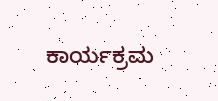ಕಾರ್ಯಕ್ರಮ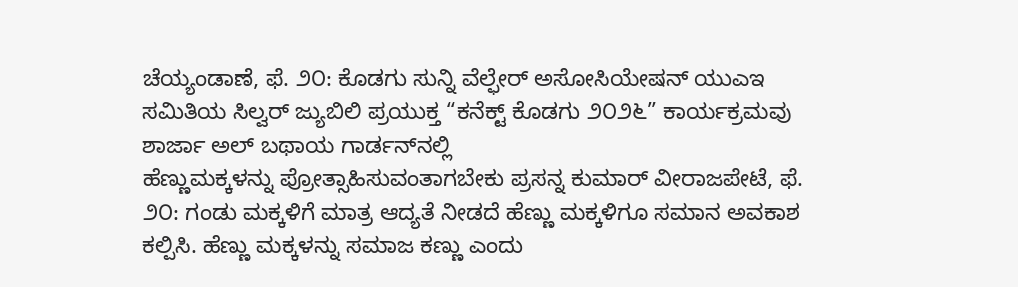ಚೆಯ್ಯಂಡಾಣೆ, ಫೆ. ೨೦: ಕೊಡಗು ಸುನ್ನಿ ವೆಲ್ಫೇರ್ ಅಸೋಸಿಯೇಷನ್ ಯುಎಇ ಸಮಿತಿಯ ಸಿಲ್ವರ್ ಜ್ಯುಬಿಲಿ ಪ್ರಯುಕ್ತ “ಕನೆಕ್ಟ್ ಕೊಡಗು ೨೦೨೬” ಕಾರ್ಯಕ್ರಮವು ಶಾರ್ಜಾ ಅಲ್ ಬಥಾಯ ಗಾರ್ಡನ್‌ನಲ್ಲಿ
ಹೆಣ್ಣುಮಕ್ಕಳನ್ನು ಪ್ರೋತ್ಸಾಹಿಸುವಂತಾಗಬೇಕು ಪ್ರಸನ್ನ ಕುಮಾರ್ ವೀರಾಜಪೇಟೆ, ಫೆ. ೨೦: ಗಂಡು ಮಕ್ಕಳಿಗೆ ಮಾತ್ರ ಆದ್ಯತೆ ನೀಡದೆ ಹೆಣ್ಣು ಮಕ್ಕಳಿಗೂ ಸಮಾನ ಅವಕಾಶ ಕಲ್ಪಿಸಿ. ಹೆಣ್ಣು ಮಕ್ಕಳನ್ನು ಸಮಾಜ ಕಣ್ಣು ಎಂದು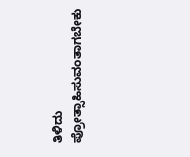ತಿಳಿದು ಪ್ರೋತ್ಸಾಹಿಸುವಂತಾಗಬೇಕು